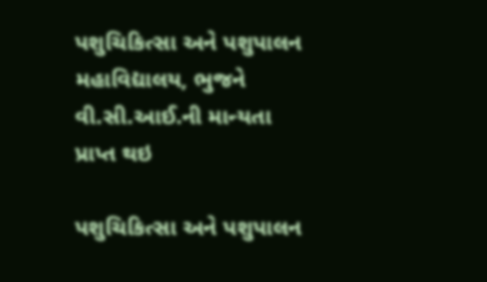પશુચિકિત્સા અને પશુપાલન મહાવિદ્યાલય, ભુજને વી.સી.આઈ.ની માન્યતા પ્રાપ્ત થઇ

પશુચિકિત્સા અને પશુપાલન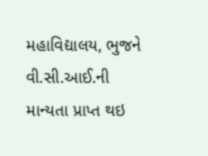મહાવિદ્યાલય, ભુજને વી.સી.આઈ.ની માન્યતા પ્રાપ્ત થઇ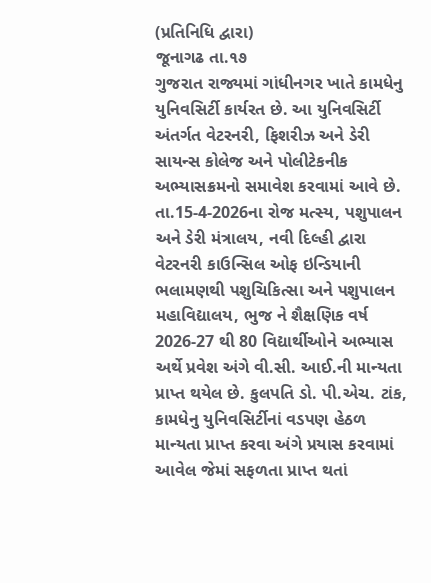(પ્રતિનિધિ દ્વારા)
જૂનાગઢ તા.૧૭
ગુજરાત રાજ્યમાં ગાંધીનગર ખાતે કામધેનુ યુનિવસિર્ટી કાર્યરત છે. આ યુનિવસિર્ટી અંતર્ગત વેટરનરી, ફિશરીઝ અને ડેરી સાયન્સ કોલેજ અને પોલીટેકનીક અભ્યાસક્રમનો સમાવેશ કરવામાં આવે છે. તા.15-4-2026ના રોજ મત્સ્ય, પશુપાલન અને ડેરી મંત્રાલય, નવી દિલ્હી દ્વારા વેટરનરી કાઉન્સિલ ઓફ ઇન્ડિયાની ભલામણથી પશુચિકિત્સા અને પશુપાલન મહાવિદ્યાલય, ભુજ ને શૈક્ષણિક વર્ષ 2026-27 થી 80 વિદ્યાર્થીઓને અભ્યાસ અર્થે પ્રવેશ અંગે વી.સી. આઈ.ની માન્યતા પ્રાપ્ત થયેલ છે. કુલપતિ ડો. પી.એચ. ટાંક, કામધેનુ યુનિવસિર્ટીનાં વડપણ હેઠળ માન્યતા પ્રાપ્ત કરવા અંગે પ્રયાસ કરવામાં આવેલ જેમાં સફળતા પ્રાપ્ત થતાં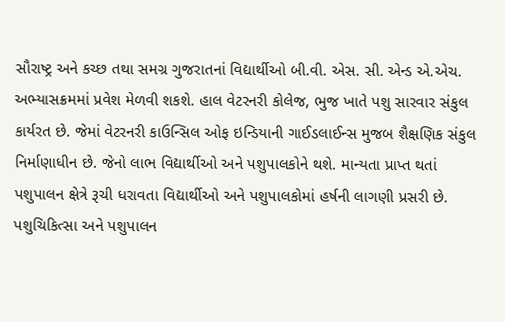સૌરાષ્ટ્ર અને કચ્છ તથા સમગ્ર ગુજરાતનાં વિદ્યાર્થીઓ બી.વી. એસ. સી. એન્ડ એ.એચ. અભ્યાસક્રમમાં પ્રવેશ મેળવી શકશે. હાલ વેટરનરી કોલેજ, ભુજ ખાતે પશુ સારવાર સંકુલ કાર્યરત છે. જેમાં વેટરનરી કાઉન્સિલ ઓફ ઇન્ડિયાની ગાઈડલાઈન્સ મુજબ શૈક્ષણિક સંકુલ નિર્માણાધીન છે. જેનો લાભ વિદ્યાર્થીઓ અને પશુપાલકોને થશે. માન્યતા પ્રાપ્ત થતાં પશુપાલન ક્ષેત્રે રૂચી ધરાવતા વિદ્યાર્થીઓ અને પશુપાલકોમાં હર્ષની લાગણી પ્રસરી છે. પશુચિકિત્સા અને પશુપાલન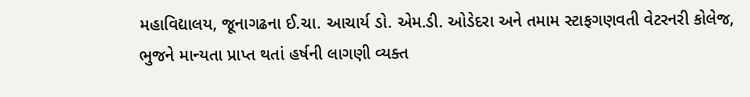મહાવિદ્યાલય, જૂનાગઢના ઈ.ચા. આચાર્ય ડો. એમ.ડી. ઓડેદરા અને તમામ સ્ટાફગણવતી વેટરનરી કોલેજ, ભુજને માન્યતા પ્રાપ્ત થતાં હર્ષની લાગણી વ્યક્ત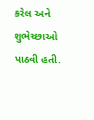કરેલ અને શુભેચ્છાઓ પાઠવી હતી.